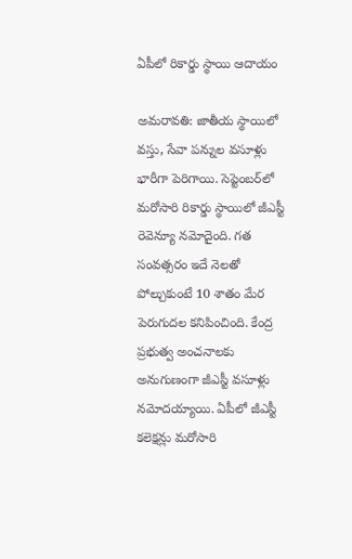ఏపీలో రికార్డు స్థాయి ఆదాయం

అమరావతి: జాతీయ స్థాయిలో వస్తు, సేవా పన్నుల వసూళ్లు భారీగా పెరిగాయి. సెప్టెంబర్‌లో మరోసారి రికార్డు స్థాయిలో జీఎస్టీ రెవెన్యూ నమోదైంది. గత సంవత్సరం ఇదే నెలతో పోల్చుకుంటే 10 శాతం మేర పెరుగుదల కనిపించింది. కేంద్ర ప్రభుత్వ అంచనాలకు అనుగుణంగా జీఎస్టీ వసూళ్లు నమోదయ్యాయి. ఏపీలో జీఎస్టీ కలెక్షన్లు మరోసారి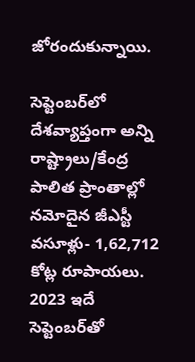జోరందుకున్నాయి.

సెప్టెంబర్‌లో దేశవ్యాప్తంగా అన్ని రాష్ట్రాలు/కేంద్ర పాలిత ప్రాంతాల్లో నమోదైన జీఎస్టీ వసూళ్లు- 1,62,712 కోట్ల రూపాయలు. 2023 ఇదే సెప్టెంబర్‌తో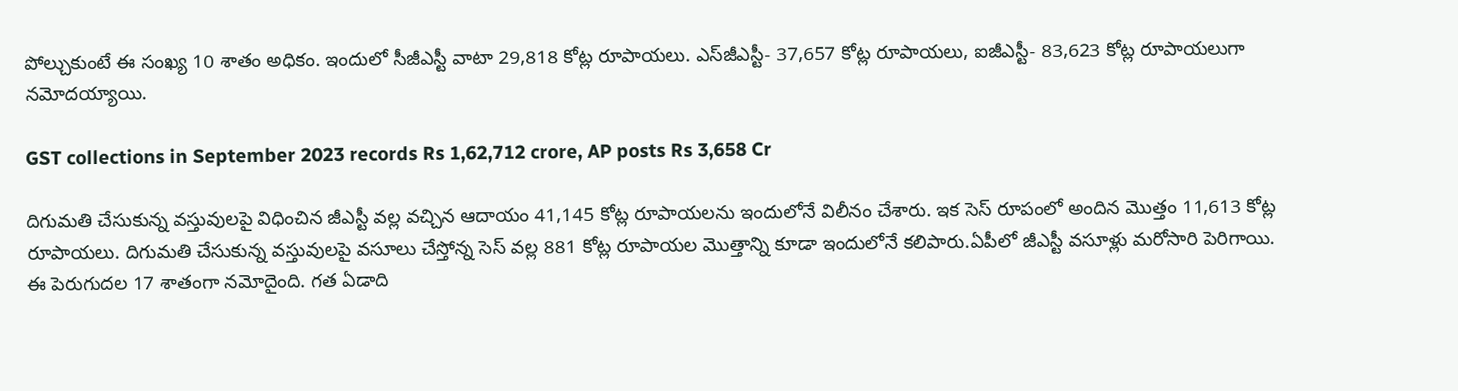పోల్చుకుంటే ఈ సంఖ్య 10 శాతం అధికం. ఇందులో సీజీఎస్టీ వాటా 29,818 కోట్ల రూపాయలు. ఎస్‌జీఎస్టీ- 37,657 కోట్ల రూపాయలు, ఐజీఎస్టీ- 83,623 కోట్ల రూపాయలుగా నమోదయ్యాయి.

GST collections in September 2023 records Rs 1,62,712 crore, AP posts Rs 3,658 Cr

దిగుమతి చేసుకున్న వస్తువులపై విధించిన జీఎస్టీ వల్ల వచ్చిన ఆదాయం 41,145 కోట్ల రూపాయలను ఇందులోనే విలీనం చేశారు. ఇక సెస్ రూపంలో అందిన మొత్తం 11,613 కోట్ల రూపాయలు. దిగుమతి చేసుకున్న వస్తువులపై వసూలు చేస్తోన్న సెస్ వల్ల 881 కోట్ల రూపాయల మొత్తాన్ని కూడా ఇందులోనే కలిపారు.ఏపీలో జీఎస్టీ వసూళ్లు మరోసారి పెరిగాయి. ఈ పెరుగుదల 17 శాతంగా నమోదైంది. గత ఏడాది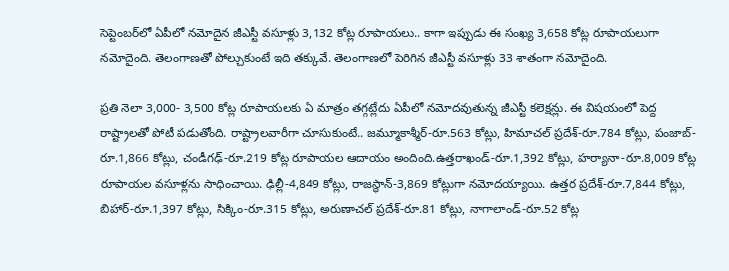సెప్టెంబర్‌లో ఏపీలో నమోదైన జీఎస్టీ వసూళ్లు 3,132 కోట్ల రూపాయలు.. కాగా ఇప్పుడు ఈ సంఖ్య 3,658 కోట్ల రూపాయలుగా నమోదైంది. తెలంగాణతో పోల్చుకుంటే ఇది తక్కువే. తెలంగాణలో పెరిగిన జీఎస్టీ వసూళ్లు 33 శాతంగా నమోదైంది.

ప్రతి నెలా 3,000- 3,500 కోట్ల రూపాయలకు ఏ మాత్రం తగ్గట్లేదు ఏపీలో నమోదవుతున్న జీఎస్టీ కలెక్షన్లు. ఈ విషయంలో పెద్ద రాష్ట్రాలతో పోటీ పడుతోంది. రాష్ట్రాలవారీగా చూసుకుంటే.. జమ్మూకాశ్మీర్-రూ.563 కోట్లు, హిమాచల్ ప్రదేశ్-రూ.784 కోట్లు, పంజాబ్-రూ.1,866 కోట్లు, చండీగఢ్-రూ.219 కోట్ల రూపాయల ఆదాయం అందింది.ఉత్తరాఖండ్-రూ.1,392 కోట్లు, హర్యానా-రూ.8,009 కోట్ల రూపాయల వసూళ్లను సాధించాయి. ఢిల్లీ-4,849 కోట్లు, రాజస్థాన్-3,869 కోట్లుగా నమోదయ్యాయి. ఉత్తర ప్రదేశ్-రూ.7,844 కోట్లు, బిహార్-రూ.1,397 కోట్లు, సిక్కిం-రూ.315 కోట్లు, అరుణాచల్ ప్రదేశ్-రూ.81 కోట్లు, నాగాలాండ్-రూ.52 కోట్ల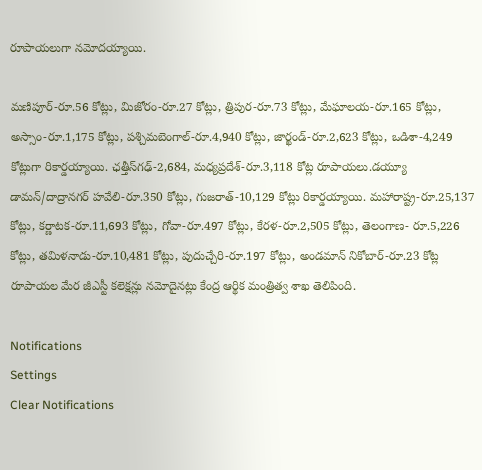రూపాయలుగా నమోదయ్యాయి.

మణిపూర్-రూ.56 కోట్లు, మిజోరం-రూ.27 కోట్లు, త్రిపుర-రూ.73 కోట్లు, మేఘాలయ-రూ.165 కోట్లు, అస్సాం-రూ.1,175 కోట్లు, పశ్చిమబెంగాల్-రూ.4,940 కోట్లు, జార్ఖండ్-రూ.2,623 కోట్లు, ఒడిశా-4,249 కోట్లుగా రికార్డయ్యాయి. ఛత్తీస్‌గఢ్-2,684, మధ్యప్రదేశ్-రూ.3,118 కోట్ల రూపాయలు.డయ్యూ డామన్/దాద్రానగర్ హవేలి-రూ.350 కోట్లు, గుజరాత్-10,129 కోట్లు రికార్డయ్యాయి. మహారాష్ట్ర-రూ.25,137 కోట్లు, కర్ణాటక-రూ.11,693 కోట్లు, గోవా-రూ.497 కోట్లు, కేరళ-రూ.2,505 కోట్లు, తెలంగాణ- రూ.5,226 కోట్లు, తమిళనాడు-రూ.10,481 కోట్లు, పుదుచ్చేరి-రూ.197 కోట్లు, అండమాన్ నికోబార్-రూ.23 కోట్ల రూపాయల మేర జీఎస్టీ కలెక్షన్లు నమోదైనట్లు కేంద్ర ఆర్థిక మంత్రిత్వ శాఖ తెలిపింది.

Notifications
Settings
Clear Notifications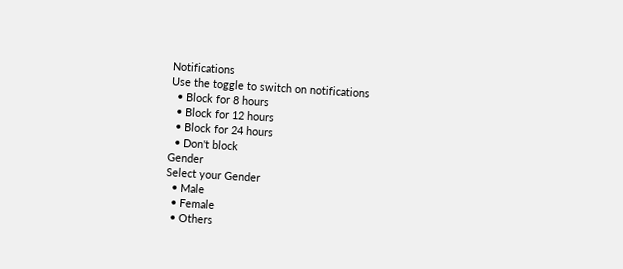Notifications
Use the toggle to switch on notifications
  • Block for 8 hours
  • Block for 12 hours
  • Block for 24 hours
  • Don't block
Gender
Select your Gender
  • Male
  • Female
  • Others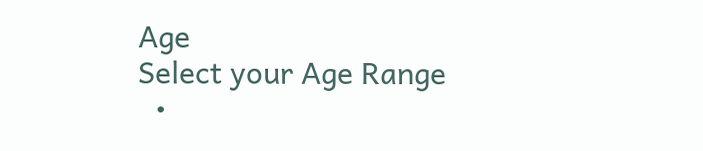Age
Select your Age Range
  •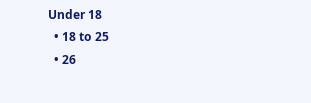Under 18
  • 18 to 25
  • 26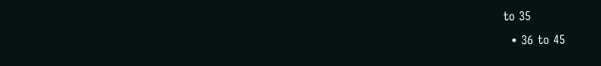to 35
  • 36 to 45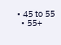• 45 to 55
  • 55+